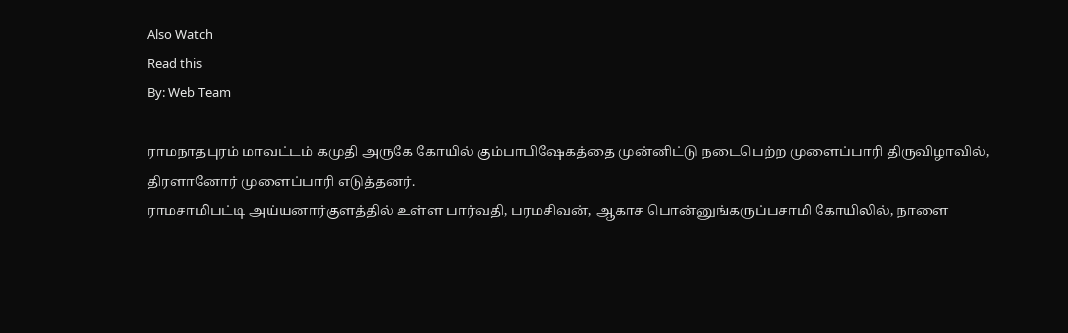Also Watch
Read this
By: Web Team

ராமநாதபுரம் மாவட்டம் கமுதி அருகே கோயில் கும்பாபிஷேகத்தை முன்னிட்டு நடைபெற்ற முளைப்பாரி திருவிழாவில், திரளானோர் முளைப்பாரி எடுத்தனர்.
ராமசாமிபட்டி அய்யனார்குளத்தில் உள்ள பார்வதி, பரமசிவன், ஆகாச பொன்னுங்கருப்பசாமி கோயிலில், நாளை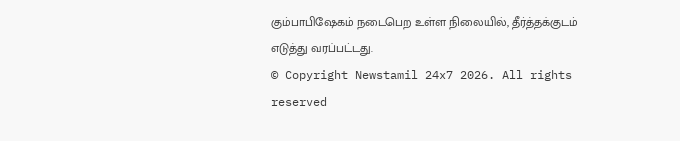கும்பாபிஷேகம் நடைபெற உள்ள நிலையில், தீர்த்தக்குடம் எடுத்து வரப்பட்டது.
© Copyright Newstamil 24x7 2026. All rights reserved